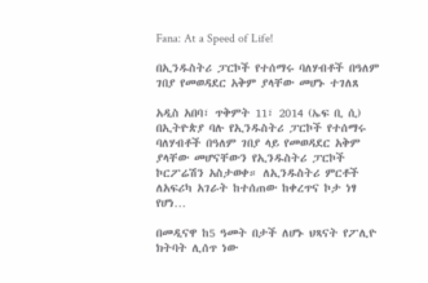Fana: At a Speed of Life!

በኢንዱስትሪ ፓርኮች የተሰማሩ ባለሃብቶች በዓለም ገበያ የመወዳደር አቅም ያላቸው መሆኑ ተገለጸ

አዲስ አበባ፣ ጥቅምት 11፣ 2014 (ኤፍ ቢ ሲ) በኢትዮጵያ ባሉ የኢንዱስትሪ ፓርኮች የተሰማሩ ባለሃብቶች በዓለም ገበያ ላይ የመወዳደር አቅም ያላቸው መሆናቸውን የኢንዱስትሪ ፓርኮች ኮርፖሬሽን አስታወቀ። ለኢንዱስትሪ ምርቶች ለአፍሪካ አገራት ከተሰጠው ከቀረጥና ኮታ ነፃ የሆነ…

በመዲናዋ ከ5 ዓመት በታች ለሆኑ ህጻናት የፖሊዮ ክትባት ሊሰጥ ነው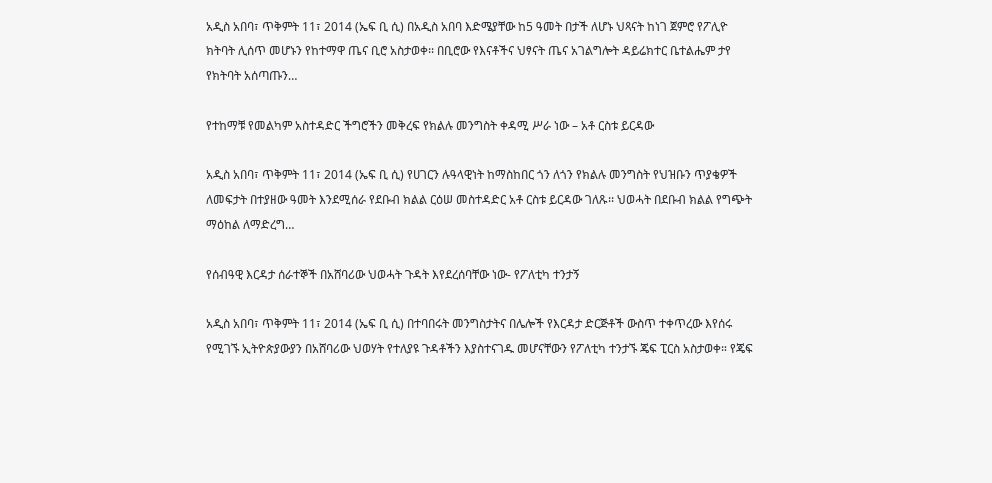አዲስ አበባ፣ ጥቅምት 11፣ 2014 (ኤፍ ቢ ሲ) በአዲስ አበባ እድሜያቸው ከ5 ዓመት በታች ለሆኑ ህጻናት ከነገ ጀምሮ የፖሊዮ ክትባት ሊሰጥ መሆኑን የከተማዋ ጤና ቢሮ አስታወቀ፡፡ በቢሮው የእናቶችና ህፃናት ጤና አገልግሎት ዳይሬክተር ቤተልሔም ታየ የክትባት አሰጣጡን…

የተከማቹ የመልካም አስተዳድር ችግሮችን መቅረፍ የክልሉ መንግስት ቀዳሚ ሥራ ነው – አቶ ርስቱ ይርዳው

አዲስ አበባ፣ ጥቅምት 11፣ 2014 (ኤፍ ቢ ሲ) የሀገርን ሉዓላዊነት ከማስከበር ጎን ለጎን የክልሉ መንግስት የህዝቡን ጥያቄዎች ለመፍታት በተያዘው ዓመት እንደሚሰራ የደቡብ ክልል ርዕሠ መስተዳድር አቶ ርስቱ ይርዳው ገለጹ፡፡ ህወሓት በደቡብ ክልል የግጭት ማዕከል ለማድረግ…

የሰብዓዊ እርዳታ ሰራተኞች በአሸባሪው ህወሓት ጉዳት እየደረሰባቸው ነው- የፖለቲካ ተንታኝ

አዲስ አበባ፣ ጥቅምት 11፣ 2014 (ኤፍ ቢ ሲ) በተባበሩት መንግስታትና በሌሎች የእርዳታ ድርጅቶች ውስጥ ተቀጥረው እየሰሩ የሚገኙ ኢትዮጵያውያን በአሸባሪው ህወሃት የተለያዩ ጉዳቶችን እያስተናገዱ መሆናቸውን የፖለቲካ ተንታኙ ጄፍ ፒርስ አስታወቀ። የጄፍ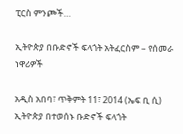ፒርስ ምንጮች…

ኢትዮጵያ በቡድኖች ፍላጎት አትፈርስም – የሰመራ ነዋሪዎች

አዲስ አበባ፣ ጥቅምት 11፣ 2014 (ኤፍ ቢ ሲ) ኢትዮጵያ በተወሰኑ ቡድኖች ፍላጎት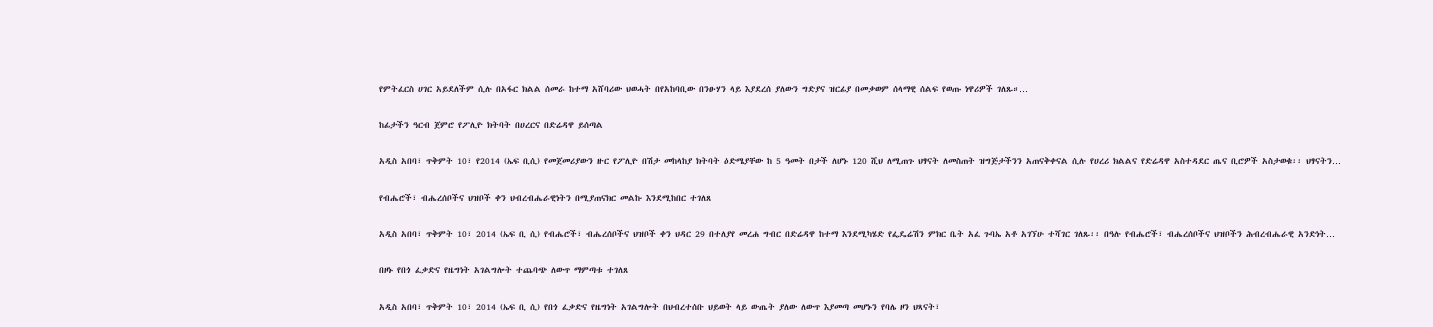የምትፈርስ ሀገር አይደለችም ሲሉ በአፋር ክልል ሰመራ ከተማ አሸባሪው ህወሓት በየአከባቢው በንፁሃን ላይ እያደረሰ ያለውን ግድያና ዝርፊያ በመቃወም ሰላማዊ ሰልፍ የወጡ ነዋሪዎች ገለጹ።…

ከፊታችን ዓርብ ጀምሮ የፖሊዮ ክትባት በሀረርና በድሬዳዋ ይሰጣል

አዲስ አበባ፣ ጥቅምት 10፣ የ2014 (ኤፍ ቢሲ) የመጀመሪያውን ዙር የፖሊዮ በሽታ መከላከያ ክትባት ዕድሜያቸው ከ 5 ዓመት በታች ለሆኑ 120 ሺህ ለሚጠጉ ህፃናት ለመስጠት ዝግጅታችንን አጠናቅቀናል ሲሉ የሀረሪ ክልልና የድሬዳዋ አስተዳደር ጤና ቢሮዎች አስታወቁ፡፡ ህፃናትን…

የብሔሮች፣ ብሔረሰቦችና ህዝቦች ቀን ህብረብሔራዊነትን በሚያጠናክር መልኩ እንደሚከበር ተገለጸ

አዲስ አበባ፣ ጥቅምት 10፣ 2014 (ኤፍ ቢ ሲ) የብሔሮች፣ ብሔረሰቦችና ህዝቦች ቀን ህዳር 29 በተለያየ መረሐ ግብር በድሬዳዋ ከተማ እንደሚካሄድ የፌዴሬሽን ምክር ቤት አፈ ጉባኤ አቶ አገኘሁ ተሻገር ገለጹ፡፡ በዓሉ የብሔሮች፣ ብሔረሰቦችና ህዝቦችን ሕብረብሔራዊ አንድነት…

በዞኑ የበጎ ፈቃድና የዜግነት አገልግሎት ተጨባጭ ለውጥ ማምጣቱ ተገለጸ

አዲስ አበባ፣ ጥቅምት 10፣ 2014 (ኤፍ ቢ ሲ) የበጎ ፈቃድና የዜግነት አገልግሎት በህብረተሰቡ ህይወት ላይ ውጤት ያለው ለውጥ እያመጣ መሆኑን የባሌ ዞን ህጻናት፣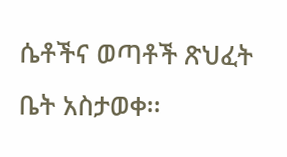ሴቶችና ወጣቶች ጽህፈት ቤት አስታወቀ፡፡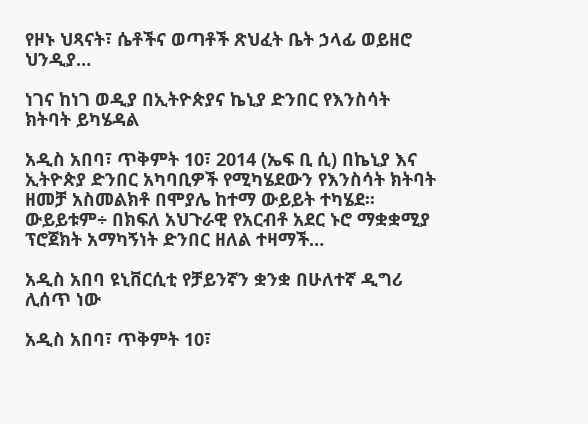የዞኑ ህጻናት፣ ሴቶችና ወጣቶች ጽህፈት ቤት ኃላፊ ወይዘሮ ህንዲያ…

ነገና ከነገ ወዲያ በኢትዮጵያና ኬኒያ ድንበር የእንስሳት ክትባት ይካሄዳል

አዲስ አበባ፣ ጥቅምት 10፣ 2014 (ኤፍ ቢ ሲ) በኬኒያ እና ኢትዮጵያ ድንበር አካባቢዎች የሚካሄደውን የእንስሳት ክትባት ዘመቻ አስመልክቶ በሞያሌ ከተማ ውይይት ተካሄደ፡፡ ውይይቱም÷ በክፍለ አህጉራዊ የአርብቶ አደር ኑሮ ማቋቋሚያ ፕሮጀክት አማካኝነት ድንበር ዘለል ተዛማች…

አዲስ አበባ ዩኒቨርሲቲ የቻይንኛን ቋንቋ በሁለተኛ ዲግሪ ሊሰጥ ነው

አዲስ አበባ፣ ጥቅምት 10፣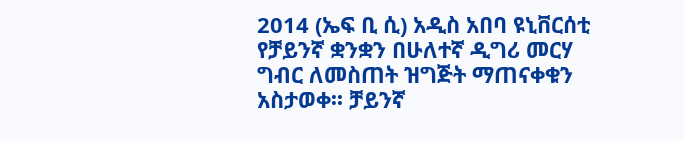2014 (ኤፍ ቢ ሲ) አዲስ አበባ ዩኒቨርሰቲ የቻይንኛ ቋንቋን በሁለተኛ ዲግሪ መርሃ ግብር ለመስጠት ዝግጅት ማጠናቀቁን አስታወቀ፡፡ ቻይንኛ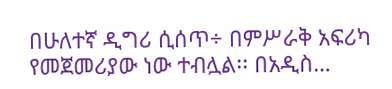በሁለተኛ ዲግሪ ሲሰጥ÷ በምሥራቅ አፍሪካ የመጀመሪያው ነው ተብሏል፡፡ በአዲስ…